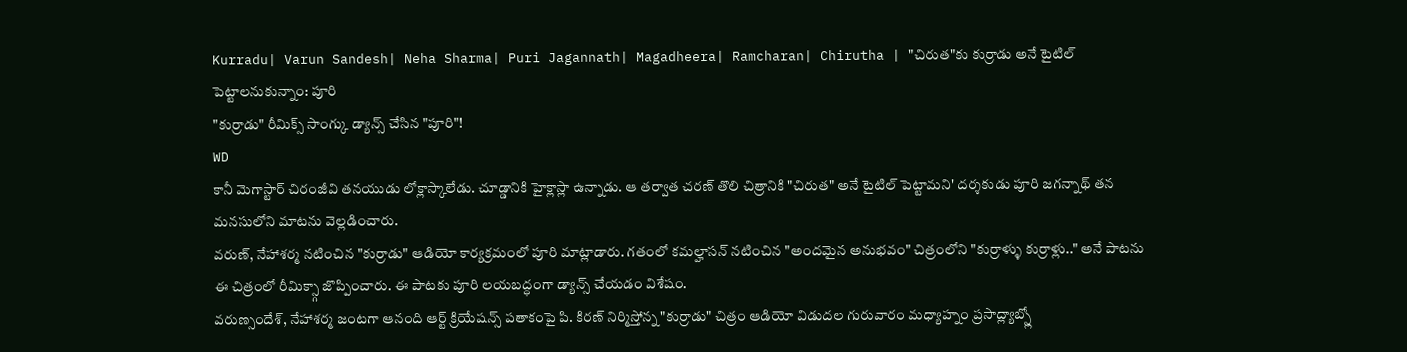Kurradu| Varun Sandesh| Neha Sharma| Puri Jagannath| Magadheera| Ramcharan| Chirutha | "చిరుత"కు కుర్రాడు అనే టైటిల్ పెట్టాలనుకున్నాం: పూరి
"కుర్రాడు" రీమిక్స్ సాంగ్కు డ్యాన్స్ చేసిన "పూరి"!
WD
కానీ మెగాస్టార్ చిరంజీవి తనయుడు లోక్లాస్కాలేడు. చూడ్డానికి హైక్లాస్లా ఉన్నాడు. ఆ తర్వాత చరణ్ తొలి చిత్రానికి "చిరుత" అనే టైటిల్ పెట్టామని' దర్శకుడు పూరి జగన్నాథ్ తన మనసులోని మాటను వెల్లడించారు.
వరుణ్, నేహాశర్మ నటించిన "కుర్రాడు" ఆడియో కార్యక్రమంలో పూరి మాట్లాడారు. గతంలో కమల్హాసన్ నటించిన "అందమైన అనుభవం" చిత్రంలోని "కుర్రాళ్ళు కుర్రాళ్లు.." అనే పాటను ఈ చిత్రంలో రీమిక్స్గా జొప్పించారు. ఈ పాటకు పూరి లయబద్ధంగా డ్యాన్స్ చేయడం విశేషం.
వరుణ్సందేశ్, నేహాశర్మ జంటగా ఆనంది ఆర్ట్ క్రియేషన్స్ పతాకంపై పి. కిరణ్ నిర్మిస్తోన్న "కుర్రాడు" చిత్రం ఆడియో విడుదల గురువారం మధ్యాహ్నం ప్రసాద్ల్యాబ్స్లో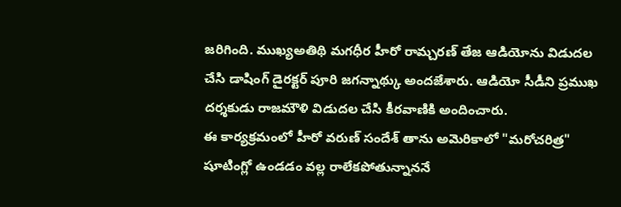జరిగింది. ముఖ్యఅతిథి మగధీర హీరో రామ్చరణ్ తేజ ఆడియోను విడుదల చేసి డాషింగ్ డైరక్టర్ పూరి జగన్నాథ్కు అందజేశారు. ఆడియో సీడీని ప్రముఖ దర్శకుడు రాజమౌళి విడుదల చేసి కీరవాణికి అందించారు.
ఈ కార్యక్రమంలో హీరో వరుణ్ సందేశ్ తాను అమెరికాలో "మరోచరిత్ర" షూటింగ్లో ఉండడం వల్ల రాలేకపోతున్నాననే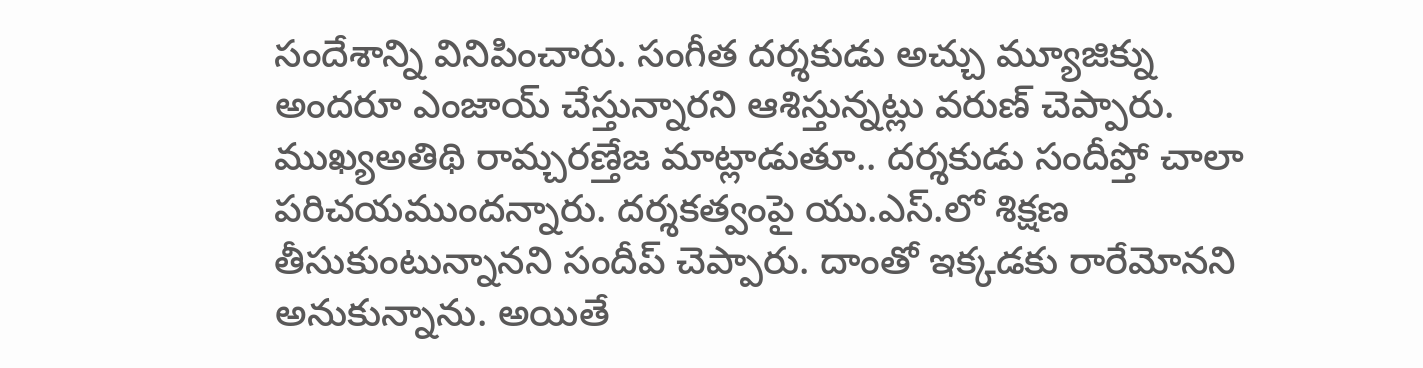సందేశాన్ని వినిపించారు. సంగీత దర్శకుడు అచ్చు మ్యూజిక్ను అందరూ ఎంజాయ్ చేస్తున్నారని ఆశిస్తున్నట్లు వరుణ్ చెప్పారు.
ముఖ్యఅతిథి రామ్చరణ్తేజ మాట్లాడుతూ.. దర్శకుడు సందీప్తో చాలా పరిచయముందన్నారు. దర్శకత్వంపై యు.ఎస్.లో శిక్షణ తీసుకుంటున్నానని సందీప్ చెప్పారు. దాంతో ఇక్కడకు రారేమోనని అనుకున్నాను. అయితే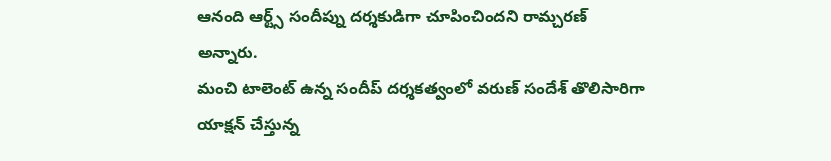ఆనంది ఆర్ట్స్ సందీప్ను దర్శకుడిగా చూపించిందని రామ్చరణ్ అన్నారు.
మంచి టాలెంట్ ఉన్న సందీప్ దర్శకత్వంలో వరుణ్ సందేశ్ తొలిసారిగా యాక్షన్ చేస్తున్న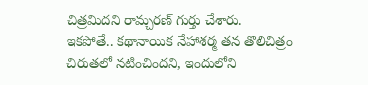చిత్రమిదని రామ్చరణ్ గుర్తు చేశారు.
ఇకపోతే.. కథానాయిక నేహాశర్మ తన తొలిచిత్రం చిరుతలో నటించిందని, ఇందులోని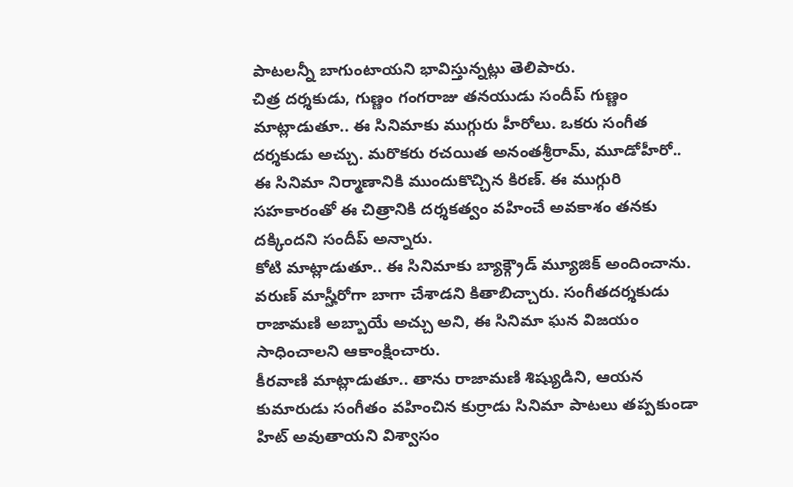పాటలన్నీ బాగుంటాయని భావిస్తున్నట్లు తెలిపారు.
చిత్ర దర్శకుడు, గుణ్ణం గంగరాజు తనయుడు సందీప్ గుణ్ణం మాట్లాడుతూ.. ఈ సినిమాకు ముగ్గురు హీరోలు. ఒకరు సంగీత దర్శకుడు అచ్చు. మరొకరు రచయిత అనంతశ్రీరామ్, మూడోహీరో.. ఈ సినిమా నిర్మాణానికి ముందుకొచ్చిన కిరణ్. ఈ ముగ్గురి సహకారంతో ఈ చిత్రానికి దర్శకత్వం వహించే అవకాశం తనకు దక్కిందని సందీప్ అన్నారు.
కోటి మాట్లాడుతూ.. ఈ సినిమాకు బ్యాక్గ్రౌడ్ మ్యూజిక్ అందించాను. వరుణ్ మాస్హీరోగా బాగా చేశాడని కితాబిచ్చారు. సంగీతదర్శకుడు రాజామణి అబ్బాయే అచ్చు అని, ఈ సినిమా ఘన విజయం సాధించాలని ఆకాంక్షించారు.
కీరవాణి మాట్లాడుతూ.. తాను రాజామణి శిష్యుడిని, ఆయన కుమారుడు సంగీతం వహించిన కుర్రాడు సినిమా పాటలు తప్పకుండా హిట్ అవుతాయని విశ్వాసం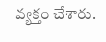వ్యక్తం చేశారు.